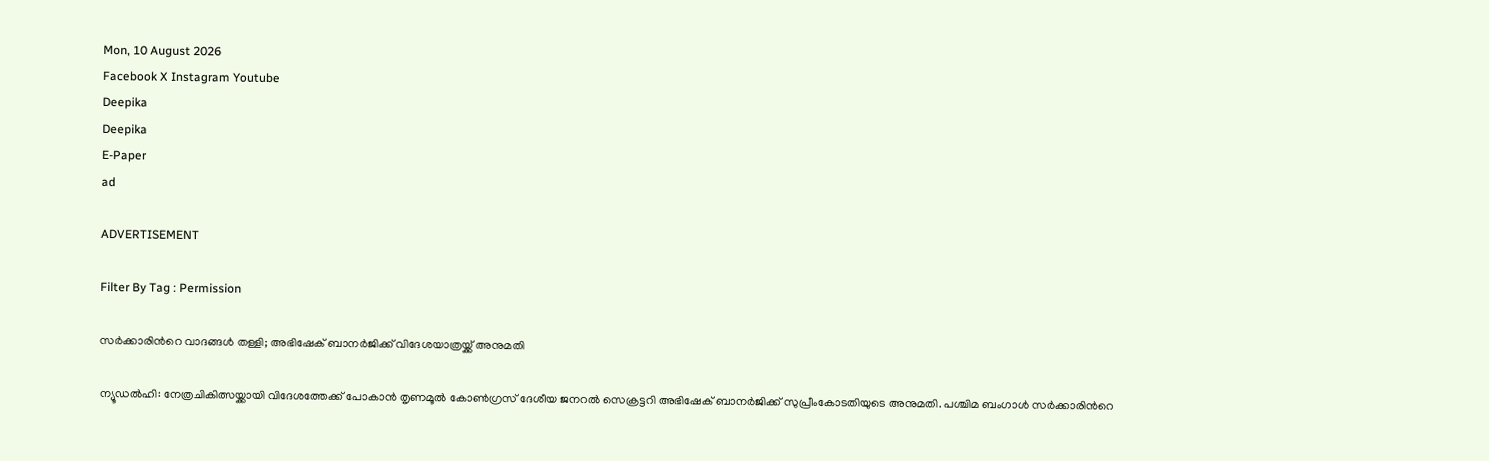Mon, 10 August 2026
Facebook X Instagram Youtube
Deepika
Deepika
E-Paper
ad

ADVERTISEMENT

Filter By Tag : Permission

സർക്കാരിന്‍റെ വാദങ്ങൾ തള്ളി; അഭിഷേക് ബാനർജിക്ക് വിദേശയാത്രയ്ക്ക് അനുമതി

ന്യൂഡൽഹി: നേത്രചികിത്സയ്ക്കായി വിദേശത്തേക്ക് പോകാൻ തൃണമൂൽ കോൺഗ്രസ് ദേശീയ ജനറൽ സെക്രട്ടറി അഭിഷേക് ബാനർജിക്ക് സുപ്രീംകോടതിയുടെ അനുമതി. പശ്ചിമ ബംഗാൾ സർക്കാരിന്‍റെ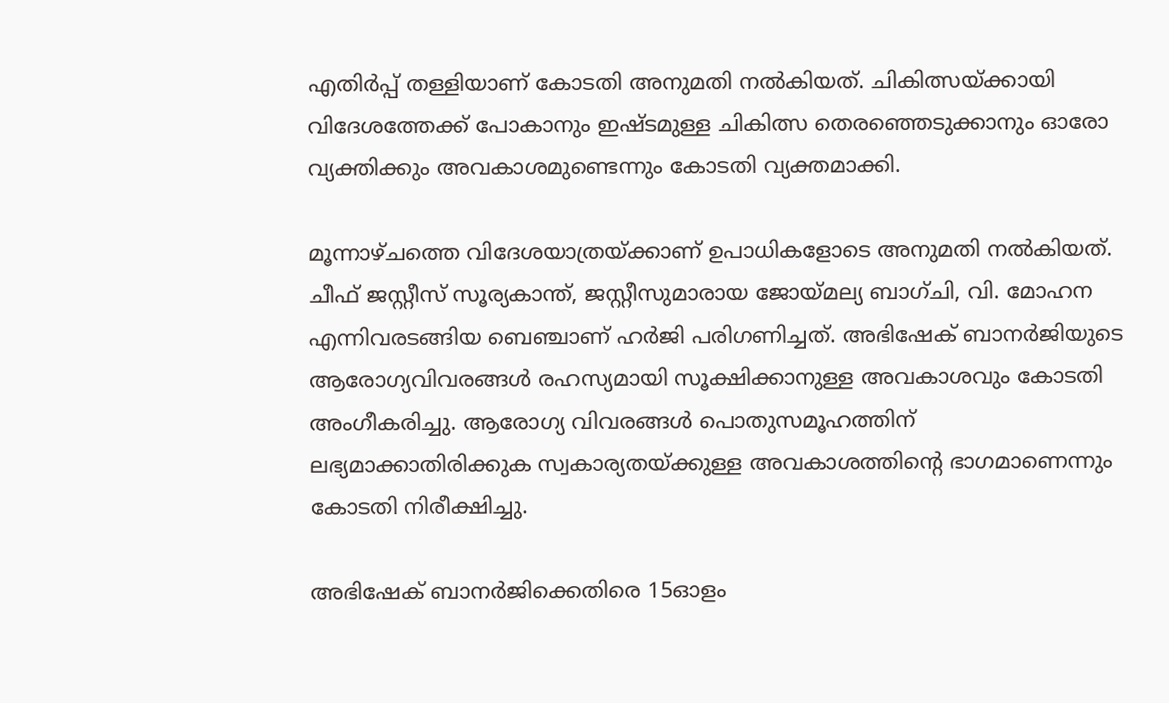എതിർപ്പ് തള്ളിയാണ് കോടതി അനുമതി നൽകിയത്. ചികിത്സയ്ക്കായി വിദേശത്തേക്ക് പോകാനും ഇഷ്ടമുള്ള ചികിത്സ തെരഞ്ഞെടുക്കാനും ഓരോ വ്യക്തിക്കും അവകാശമുണ്ടെന്നും കോടതി വ്യക്തമാക്കി.

മൂന്നാഴ്ചത്തെ വിദേശയാത്രയ്ക്കാണ് ഉപാധികളോടെ അനുമതി നൽകിയത്. ചീഫ് ജസ്റ്റീസ് സൂര്യകാന്ത്, ജസ്റ്റീസുമാരായ ജോയ്മല്യ ബാഗ്ചി, വി. മോഹന എന്നിവരടങ്ങിയ ബെഞ്ചാണ് ഹർജി പരിഗണിച്ചത്. അഭിഷേക് ബാനർജിയുടെ ആരോഗ്യവിവരങ്ങൾ രഹസ്യമായി സൂക്ഷിക്കാനുള്ള അവകാശവും കോടതി അംഗീകരിച്ചു. ആരോഗ്യ വിവരങ്ങൾ പൊതുസമൂഹത്തിന് ലഭ്യമാക്കാതിരിക്കുക സ്വകാര്യതയ്ക്കുള്ള അവകാശത്തിന്‍റെ ഭാഗമാണെന്നും കോടതി നിരീക്ഷിച്ചു.

അഭിഷേക് ബാനർജിക്കെതിരെ 15ഓളം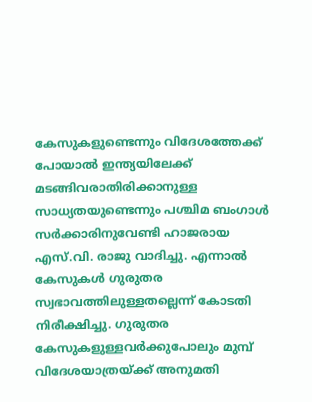കേസുകളുണ്ടെന്നും വിദേശത്തേക്ക് പോയാൽ ഇന്ത്യയിലേക്ക് മടങ്ങിവരാതിരിക്കാനുള്ള സാധ്യതയുണ്ടെന്നും പശ്ചിമ ബംഗാൾ സർക്കാരിനുവേണ്ടി ഹാജരായ എസ്.വി. രാജു വാദിച്ചു. എന്നാൽ കേസുകൾ ഗുരുതര സ്വഭാവത്തിലുള്ളതല്ലെന്ന് കോടതി നിരീക്ഷിച്ചു. ഗുരുതര കേസുകളുള്ളവർക്കുപോലും മുമ്പ് വിദേശയാത്രയ്ക്ക് അനുമതി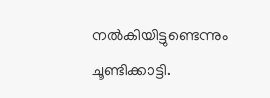നൽകിയിട്ടുണ്ടെന്നും ചൂണ്ടിക്കാട്ടി.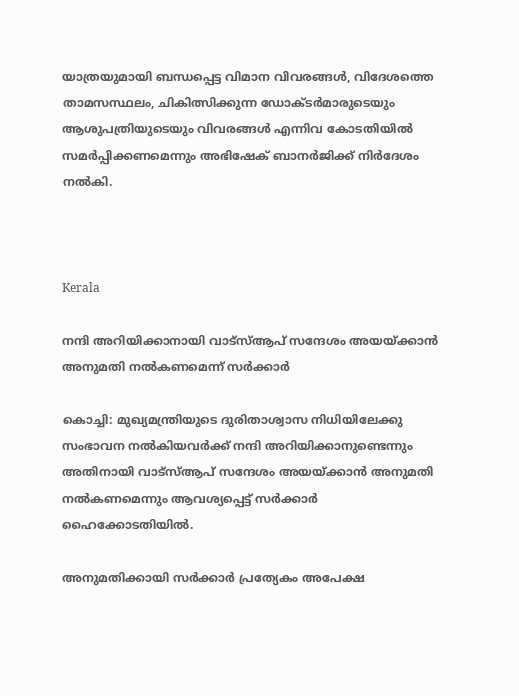യാത്രയുമായി ബന്ധപ്പെട്ട വിമാന വിവരങ്ങൾ, വിദേശത്തെ താമസസ്ഥലം, ചികിത്സിക്കുന്ന ഡോക്ടർമാരുടെയും ആശുപത്രിയുടെയും വിവരങ്ങൾ എന്നിവ കോടതിയിൽ സമർപ്പിക്കണമെന്നും അഭിഷേക് ബാനർജിക്ക് നിർദേശം നൽകി.



Kerala

നന്ദി അറിയിക്കാനായി വാട്‌സ്ആപ് സന്ദേശം അയയ്ക്കാന്‍ അനുമതി നല്‍കണമെന്ന് സര്‍ക്കാര്‍

കൊച്ചി: മുഖ്യമന്ത്രിയുടെ ദുരിതാശ്വാസ നിധിയിലേക്കു സംഭാവന നല്‍കിയവര്‍ക്ക് നന്ദി അറിയിക്കാനുണ്ടെന്നും അതിനായി വാട്‌സ്ആപ് സന്ദേശം അയയ്ക്കാന്‍ അനുമതി നല്‍കണമെന്നും ആവശ്യപ്പെട്ട് സര്‍ക്കാര്‍ ഹൈക്കോടതിയിൽ.

അനുമതിക്കായി സര്‍ക്കാര്‍ പ്രത്യേകം അപേക്ഷ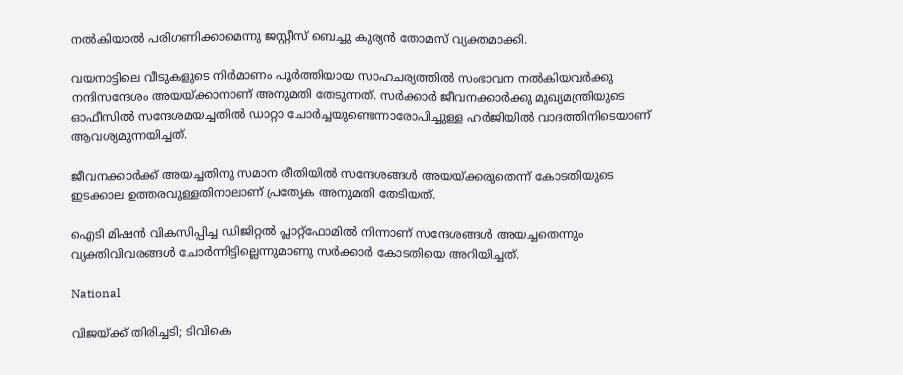നല്‍കിയാല്‍ പരിഗണിക്കാമെന്നു ജസ്റ്റീസ് ബെച്ചു കുര്യന്‍ തോമസ് വ്യക്തമാക്കി.

വയനാട്ടിലെ വീടുകളുടെ നിര്‍മാണം പൂര്‍ത്തിയായ സാഹചര്യത്തില്‍ സംഭാവന നല്‍കിയവര്‍ക്കു നന്ദിസന്ദേശം അയയ്ക്കാനാണ് അനുമതി തേടുന്നത്. സര്‍ക്കാര്‍ ജീവനക്കാര്‍ക്കു മുഖ്യമന്ത്രിയുടെ ഓഫീസില്‍ സന്ദേശമയച്ചതില്‍ ഡാറ്റാ ചോര്‍ച്ചയുണ്ടെന്നാരോപിച്ചുള്ള ഹര്‍ജിയില്‍ വാദത്തിനിടെയാണ് ആവശ്യമുന്നയിച്ചത്.

ജീവനക്കാര്‍ക്ക് അയച്ചതിനു സമാന രീതിയില്‍ സന്ദേശങ്ങള്‍ അയയ്ക്കരുതെന്ന് കോടതിയുടെ ഇടക്കാല ഉത്തരവുള്ളതിനാലാണ് പ്രത്യേക അനുമതി തേടിയത്.

ഐടി മിഷന്‍ വികസിപ്പിച്ച ഡിജിറ്റല്‍ പ്ലാറ്റ്‌ഫോമില്‍ നിന്നാണ് സന്ദേശങ്ങള്‍ അയച്ചതെന്നും വ്യക്തിവിവരങ്ങള്‍ ചോര്‍ന്നിട്ടില്ലെന്നുമാണു സര്‍ക്കാര്‍ കോടതിയെ അറിയിച്ചത്.

National

വിജയ്ക്ക് തിരിച്ചടി; ടിവികെ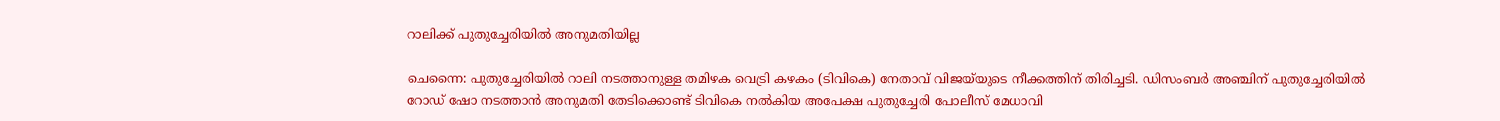റാലിക്ക് പുതുച്ചേരിയിൽ അനുമതിയില്ല

ചെന്നൈ: പുതുച്ചേരിയിൽ റാലി നടത്താനുള്ള തമിഴക വെട്രി കഴകം (ടിവികെ) നേതാവ് വിജയ‌്‌യുടെ നീക്കത്തിന് തിരിച്ചടി. ഡിസംബർ അഞ്ചിന് പുതുച്ചേരിയിൽ റോഡ് ഷോ നടത്താൻ അനുമതി തേടിക്കൊണ്ട് ടിവികെ നൽകിയ അപേക്ഷ പുതുച്ചേരി പോലീസ് മേധാവി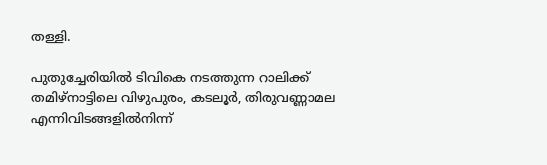തള്ളി.

പുതുച്ചേരിയിൽ ടിവികെ നടത്തുന്ന റാലിക്ക് തമിഴ്‌നാട്ടിലെ വിഴുപുരം, കടലൂർ, തിരുവണ്ണാമല എന്നിവിടങ്ങളിൽനിന്ന്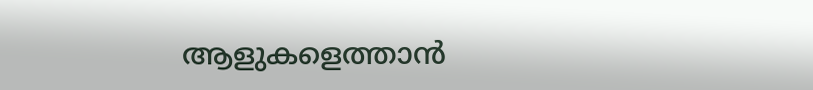ആളുകളെത്താൻ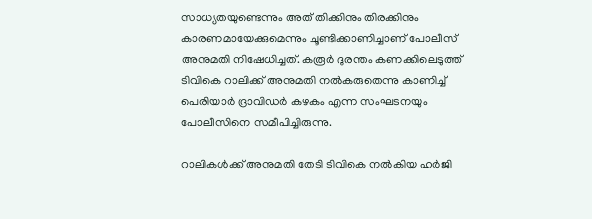സാധ്യതയുണ്ടെന്നും അത് തിക്കിനും തിരക്കിനും കാരണമായേക്കുമെന്നും ചൂണ്ടിക്കാണിച്ചാണ് പോലീസ് അനുമതി നിഷേധിച്ചത്. കരൂർ ദുരന്തം കണക്കിലെടുത്ത് ടിവികെ റാലിക്ക് അനുമതി നൽകരുതെന്നു കാണിച്ച് പെരിയാർ ദ്രാവിഡർ കഴകം എന്ന സംഘടനയും പോലീസിനെ സമീപിച്ചിരുന്നു.

റാലികൾക്ക് അനുമതി തേടി ടിവികെ നൽകിയ ഹർജി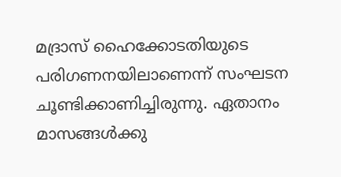മദ്രാസ് ഹൈക്കോടതിയുടെ പരിഗണനയിലാണെന്ന് സംഘടന ചൂണ്ടിക്കാണിച്ചിരുന്നു. ഏതാനം മാസങ്ങൾക്കു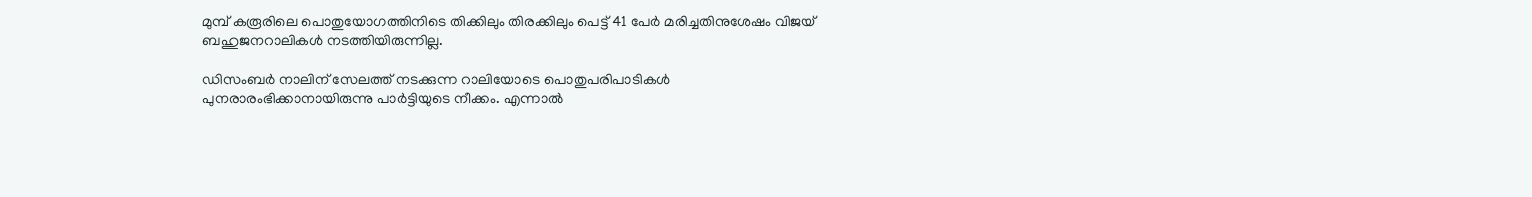മുമ്പ് കരൂരിലെ പൊതുയോഗത്തിനിടെ തിക്കിലും തിരക്കിലും പെട്ട് 41 പേർ മരിച്ചതിനുശേഷം വിജയ് ബഹുജനറാലികൾ നടത്തിയിരുന്നില്ല.

ഡിസംബർ നാലിന് സേലത്ത് നടക്കുന്ന റാലിയോടെ പൊതുപരിപാടികൾ പുനരാരംഭിക്കാനായിരുന്നു പാർട്ടിയുടെ നീക്കം. എന്നാൽ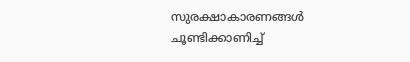സുരക്ഷാകാരണങ്ങൾ ചൂണ്ടിക്കാണിച്ച്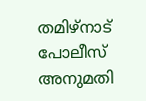തമിഴ്‌നാട് പോലീസ് അനുമതി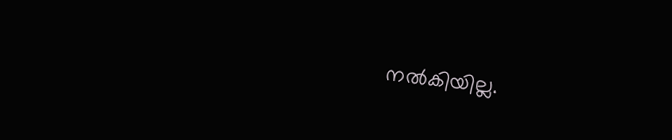നൽകിയില്ല.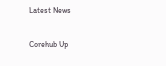Latest News

Corehub Up